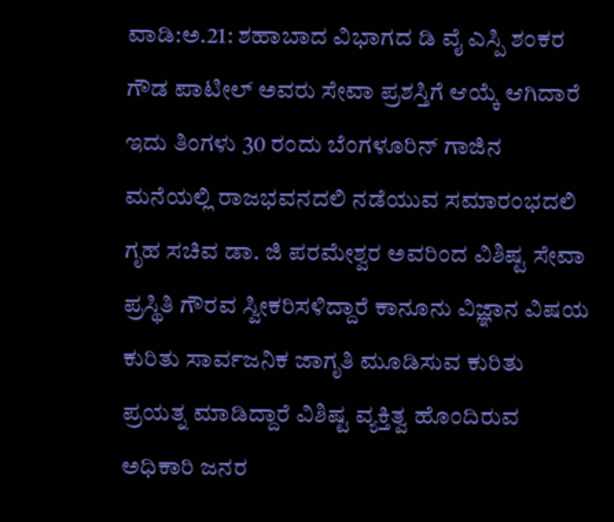ವಾಡಿ:ಅ.21: ಶಹಾಬಾದ ವಿಭಾಗದ ಡಿ ವೈ ಎಸ್ಪಿ ಶಂಕರ ಗೌಡ ಪಾಟೀಲ್ ಅವರು ಸೇವಾ ಪ್ರಶಸ್ತಿಗೆ ಆಯ್ಕೆ ಆಗಿದಾರೆ ಇದು ತಿಂಗಳು 30 ರಂದು ಬೆಂಗಳೂರಿನ್ ಗಾಜಿನ ಮನೆಯಲ್ಲಿ ರಾಜಭವನದಲಿ ನಡೆಯುವ ಸಮಾರಂಭದಲಿ ಗೃಹ ಸಚಿವ ಡಾ. ಜಿ ಪರಮೇಶ್ವರ ಅವರಿಂದ ವಿಶಿಷ್ಟ ಸೇವಾ ಪ್ರಸ್ಥಿತಿ ಗೌರವ ಸ್ವೀಕರಿಸಳಿದ್ದಾರೆ ಕಾನೂನು ವಿಜ್ಞಾನ ವಿಷಯ ಕುರಿತು ಸಾರ್ವಜನಿಕ ಜಾಗೃತಿ ಮೂಡಿಸುವ ಕುರಿತು ಪ್ರಯತ್ನ ಮಾಡಿದ್ದಾರೆ ವಿಶಿಷ್ಟ ವ್ಯಕ್ತಿತ್ವ ಹೊಂದಿರುವ ಅಧಿಕಾರಿ ಜನರ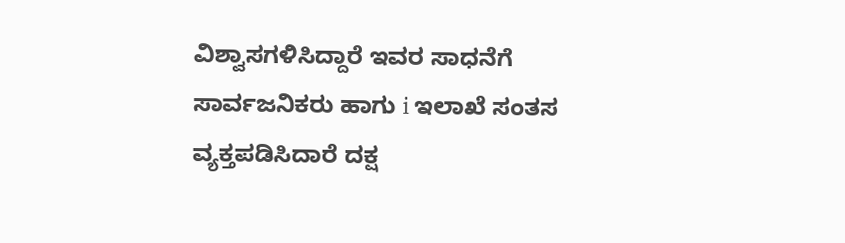ವಿಶ್ವಾಸಗಳಿಸಿದ್ದಾರೆ ಇವರ ಸಾಧನೆಗೆ ಸಾರ್ವಜನಿಕರು ಹಾಗು i ಇಲಾಖೆ ಸಂತಸ ವ್ಯಕ್ತಪಡಿಸಿದಾರೆ ದಕ್ಷ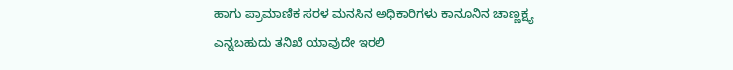ಹಾಗು ಪ್ರಾಮಾಣಿಕ ಸರಳ ಮನಸಿನ ಅಧಿಕಾರಿಗಳು ಕಾನೂನಿನ ಚಾಣ್ಣಕ್ಷ್ಯ ಎನ್ನಬಹುದು ತನಿಖೆ ಯಾವುದೇ ಇರಲಿ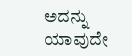ಅದನ್ನು ಯಾವುದೇ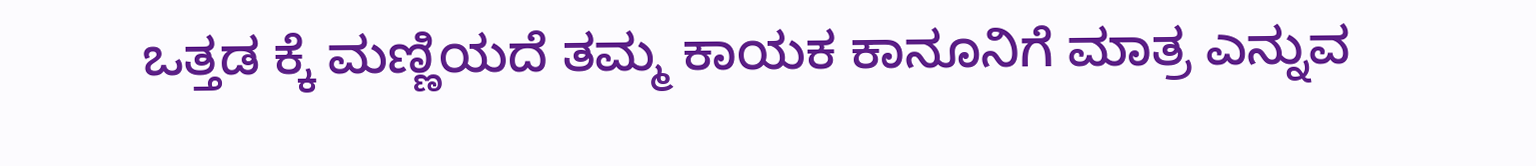ಒತ್ತಡ ಕ್ಕೆ ಮಣ್ಣಿಯದೆ ತಮ್ಮ ಕಾಯಕ ಕಾನೂನಿಗೆ ಮಾತ್ರ ಎನ್ನುವ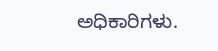ಅಧಿಕಾರಿಗಳು.